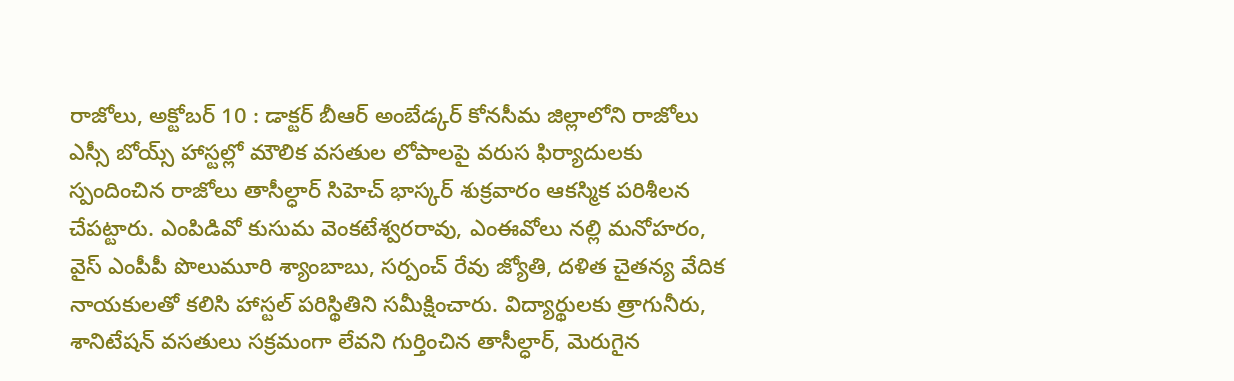రాజోలు, అక్టోబర్ 10 : డాక్టర్ బీఆర్ అంబేడ్కర్ కోనసీమ జిల్లాలోని రాజోలు ఎస్సీ బోయ్స్ హాస్టల్లో మౌలిక వసతుల లోపాలపై వరుస ఫిర్యాదులకు స్పందించిన రాజోలు తాసీల్ధార్ సిహెచ్ భాస్కర్ శుక్రవారం ఆకస్మిక పరిశీలన చేపట్టారు. ఎంపిడివో కుసుమ వెంకటేశ్వరరావు, ఎంఈవోలు నల్లి మనోహరం, వైస్ ఎంపీపీ పొలుమూరి శ్యాంబాబు, సర్పంచ్ రేవు జ్యోతి, దళిత చైతన్య వేదిక నాయకులతో కలిసి హాస్టల్ పరిస్థితిని సమీక్షించారు. విద్యార్థులకు త్రాగునీరు, శానిటేషన్ వసతులు సక్రమంగా లేవని గుర్తించిన తాసీల్ధార్, మెరుగైన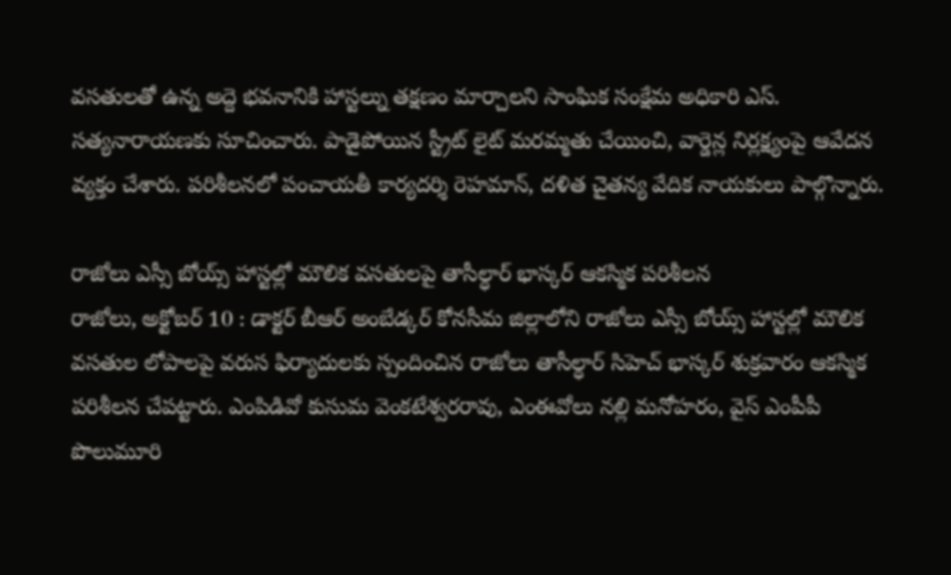వసతులతో ఉన్న అద్దె భవనానికి హాస్టల్ను తక్షణం మార్చాలని సాంఘిక సంక్షేమ అధికారి ఎస్. సత్యనారాయణకు సూచించారు. పాడైపోయిన స్ట్రీట్ లైట్ మరమ్మతు చేయించి, వార్డెన్ల నిర్లక్ష్యంపై ఆవేదన వ్యక్తం చేశారు. పరిశీలనలో పంచాయతీ కార్యదర్శి రెహమాన్, దళిత చైతన్య వేదిక నాయకులు పాల్గొన్నారు.

రాజోలు ఎస్సీ బోయ్స్ హాస్టల్లో మౌలిక వసతులపై తాసీల్ధార్ భాస్కర్ ఆకస్మిక పరిశీలన
రాజోలు, అక్టోబర్ 10 : డాక్టర్ బీఆర్ అంబేడ్కర్ కోనసీమ జిల్లాలోని రాజోలు ఎస్సీ బోయ్స్ హాస్టల్లో మౌలిక వసతుల లోపాలపై వరుస ఫిర్యాదులకు స్పందించిన రాజోలు తాసీల్ధార్ సిహెచ్ భాస్కర్ శుక్రవారం ఆకస్మిక పరిశీలన చేపట్టారు. ఎంపిడివో కుసుమ వెంకటేశ్వరరావు, ఎంఈవోలు నల్లి మనోహరం, వైస్ ఎంపీపీ పొలుమూరి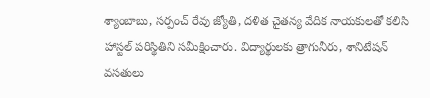శ్యాంబాబు, సర్పంచ్ రేవు జ్యోతి, దళిత చైతన్య వేదిక నాయకులతో కలిసి హాస్టల్ పరిస్థితిని సమీక్షించారు. విద్యార్థులకు త్రాగునీరు, శానిటేషన్ వసతులు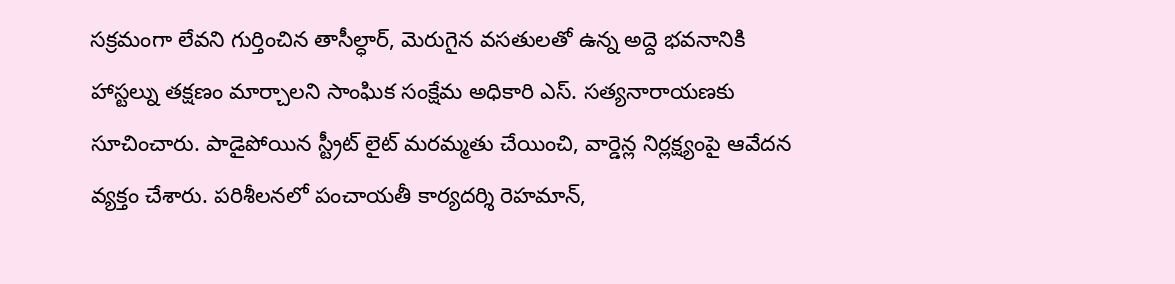సక్రమంగా లేవని గుర్తించిన తాసీల్ధార్, మెరుగైన వసతులతో ఉన్న అద్దె భవనానికి హాస్టల్ను తక్షణం మార్చాలని సాంఘిక సంక్షేమ అధికారి ఎస్. సత్యనారాయణకు సూచించారు. పాడైపోయిన స్ట్రీట్ లైట్ మరమ్మతు చేయించి, వార్డెన్ల నిర్లక్ష్యంపై ఆవేదన వ్యక్తం చేశారు. పరిశీలనలో పంచాయతీ కార్యదర్శి రెహమాన్,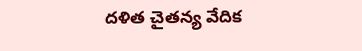దళిత చైతన్య వేదిక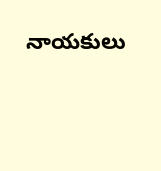నాయకులు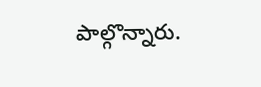పాల్గొన్నారు.